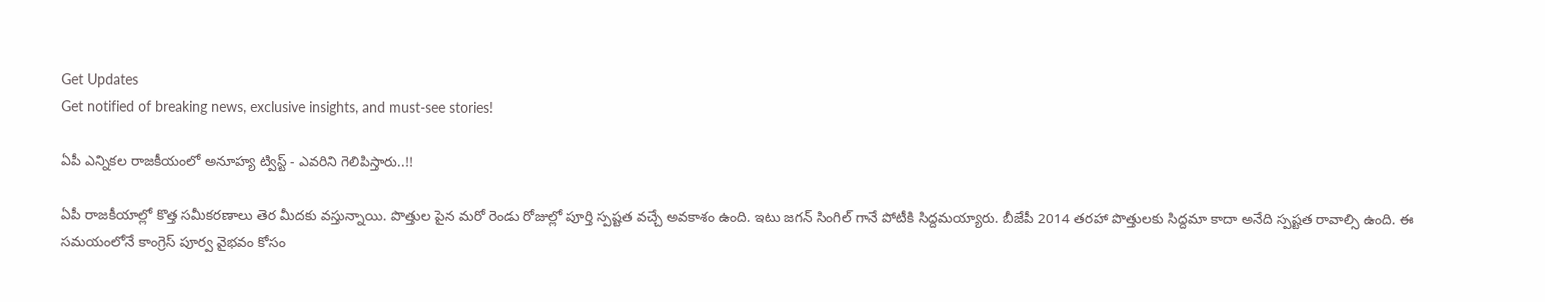Get Updates
Get notified of breaking news, exclusive insights, and must-see stories!

ఏపీ ఎన్నికల రాజకీయంలో అనూహ్య ట్విస్ట్ - ఎవరిని గెలిపిస్తారు..!!

ఏపీ రాజకీయాల్లో కొత్త సమీకరణాలు తెర మీదకు వస్తున్నాయి. పొత్తుల పైన మరో రెండు రోజుల్లో పూర్తి స్పష్టత వచ్చే అవకాశం ఉంది. ఇటు జగన్ సింగిల్ గానే పోటీకి సిద్దమయ్యారు. బీజేపీ 2014 తరహా పొత్తులకు సిద్దమా కాదా అనేది స్పష్టత రావాల్సి ఉంది. ఈ సమయంలోనే కాంగ్రెస్ పూర్వ వైభవం కోసం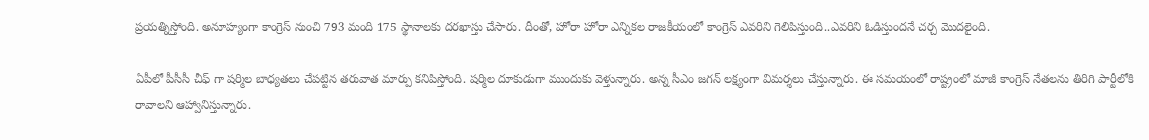ప్రయత్నిస్తోంది. అనూహ్యంగా కాంగ్రెస్ నుంచి 793 మంది 175 స్థానాలకు దరఖాస్తు చేసారు. దీంతో, హోరా హోరా ఎన్నికల రాజకీయంలో కాంగ్రెస్ ఎవరిని గెలిపిస్తుంది..ఎవరిని ఓడిస్తుందనే చర్చ మొదలైంది.

ఏపీలో పీసీసీ చీఫ్ గా షర్మిల బాధ్యతలు చేపట్టిన తరువాత మార్పు కనిపిస్తోంది. షర్మిల దూకుడుగా ముందుకు వెళ్తున్నారు. అన్న సీఎం జగన్ లక్ష్యంగా విమర్శలు చేస్తున్నారు. ఈ సమయంలో రాష్ట్రంలో మాజీ కాంగ్రెస్ నేతలను తిరిగి పార్టీలోకి రావాలని ఆహ్వానిస్తున్నారు.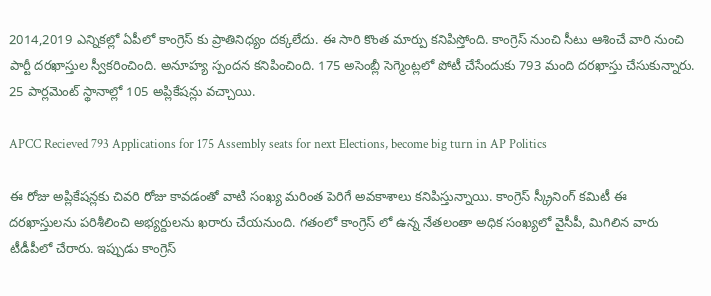2014,2019 ఎన్నికల్లో ఏపీలో కాంగ్రెస్ కు ప్రాతినిధ్యం దక్కలేదు. ఈ సారి కొంత మార్పు కనిపిస్తోంది. కాంగ్రెస్ నుంచి సీటు ఆశించే వారి నుంచి పార్టీ దరఖాస్తుల స్వీకరించింది. అనూహ్య స్పందన కనిపించింది. 175 అసెంబ్లీ సెగ్మెంట్లలో పోటీ చేసేందుకు 793 మంది దరఖాస్తు చేసుకున్నారు. 25 పార్లమెంట్ స్థానాల్లో 105 అప్లికేషన్లు వచ్చాయి.

APCC Recieved 793 Applications for 175 Assembly seats for next Elections, become big turn in AP Politics

ఈ రోజు అప్లికేషన్లకు చివరి రోజు కావడంతో వాటి సంఖ్య మరింత పెరిగే అవకాశాలు కనిపిస్తున్నాయి. కాంగ్రెస్ స్క్రీనింగ్ కమిటీ ఈ దరఖాస్తులను పరిశీలించి అభ్యర్దులను ఖరారు చేయనుంది. గతంలో కాంగ్రెస్ లో ఉన్న నేతలంతా అధిక సంఖ్యలో వైసీపీ, మిగిలిన వారు టీడీపీలో చేరారు. ఇప్పుడు కాంగ్రెస్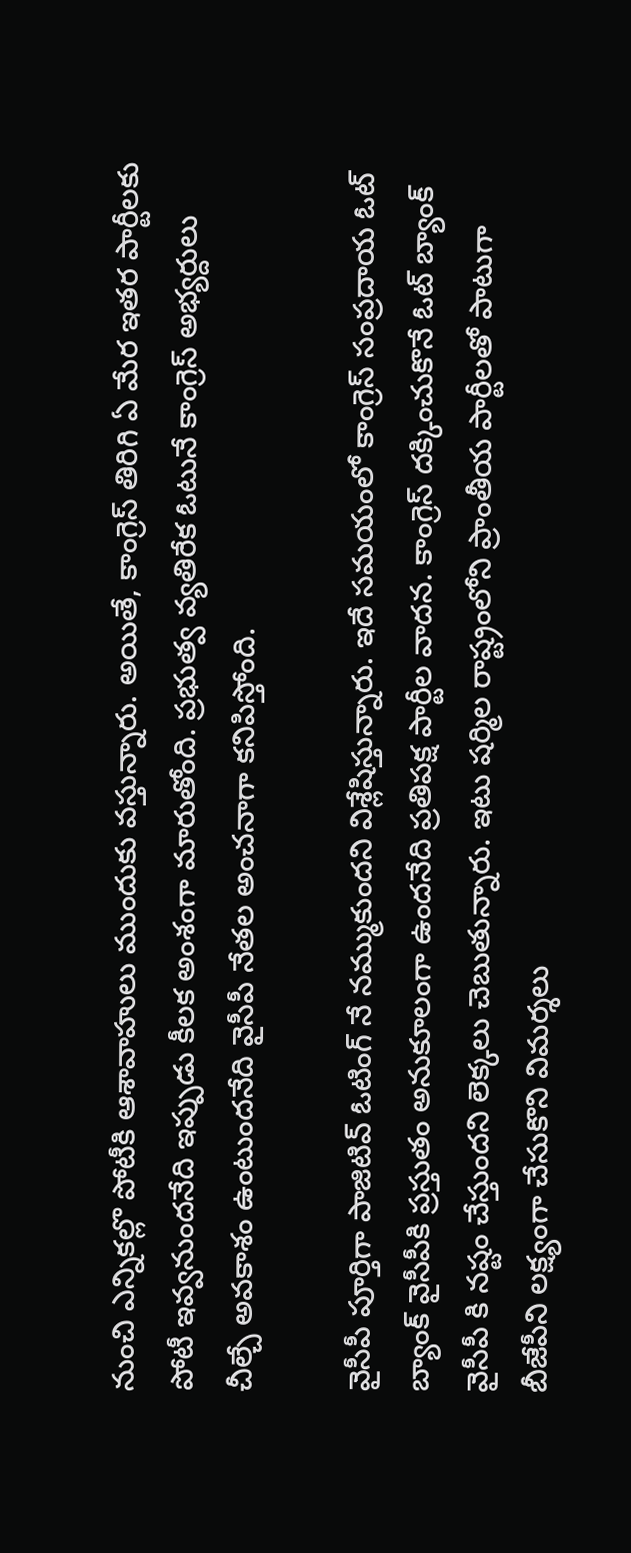నుంచి ఎన్నికల్లొ పోటీకి ఆశావాహులు ముందుకు వస్తున్నారు. అయితే, కాంగ్రెస్ తిరిగి ఏ మేర ఇతర పార్టీలకు పోటీ ఇవ్వనుందనేది ఇప్పుడు కీలక అంశంగా మారుతోంది. ప్రభుత్వ వ్యతిరేక ఓటునే కాంగ్రెస్ అభ్యర్దులు చీల్చే అవకాశం ఉంటుందనేది వైసీపీ నేతల అంచనాగా కనిపిస్తోంది.

వైసీపీ పూర్తిగా పాజిటివ్ ఓటింగ్ నే నమ్ముకుందని విశ్లేషిస్తున్నారు. ఇదే సమయంలో కాంగ్రెస్ సంప్రదాయ ఓట్ బ్యాంక్ వైసీపీకి ప్రస్తుతం అనుకూలంగా ఉందనేది ప్రతిపక్ష పార్టీల వాదన. కాంగ్రెస్ దక్కించుకొనే ఓట్ బ్యాంక్ వైసీపీ కి నష్టం చేస్తుందని లెక్కలు చెబుతున్నారు. ఇటు షర్మిల రాష్ట్రంలోని ప్రాంతీయ పార్టీలతో పాటుగా బీజేపీని లక్ష్యంగా చేసుకొని విమర్శలు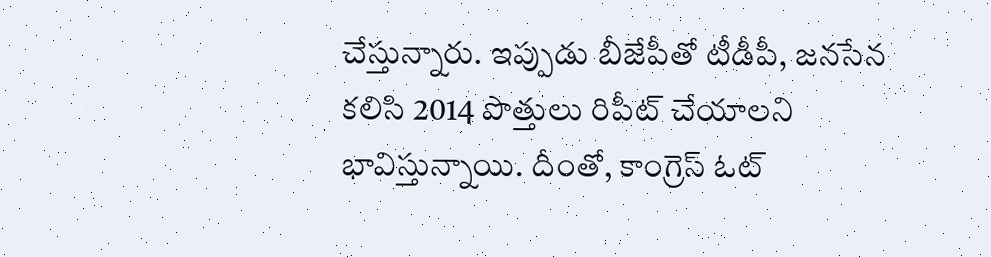చేస్తున్నారు. ఇప్పుడు బీజేపీతో టీడీపీ, జనసేన కలిసి 2014 పొత్తులు రిపీట్ చేయాలని భావిస్తున్నాయి. దీంతో, కాంగ్రెస్ ఓట్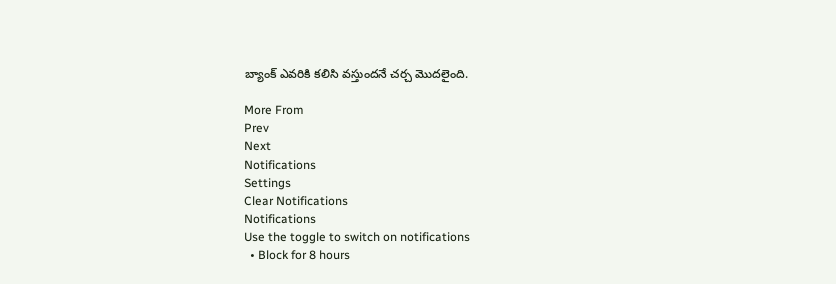బ్యాంక్ ఎవరికి కలిసి వస్తుందనే చర్చ మొదలైంది.

More From
Prev
Next
Notifications
Settings
Clear Notifications
Notifications
Use the toggle to switch on notifications
  • Block for 8 hours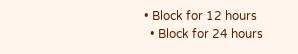• Block for 12 hours
  • Block for 24 hours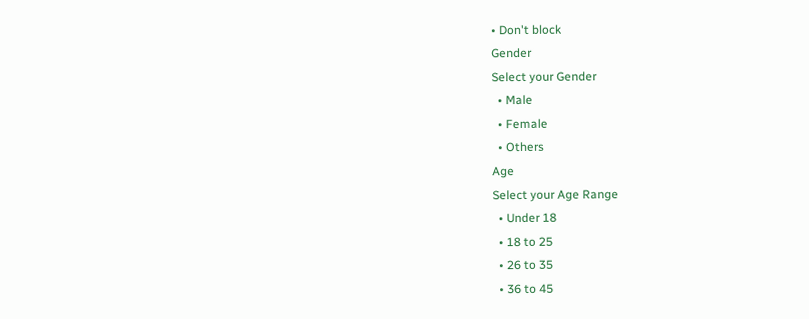• Don't block
Gender
Select your Gender
  • Male
  • Female
  • Others
Age
Select your Age Range
  • Under 18
  • 18 to 25
  • 26 to 35
  • 36 to 45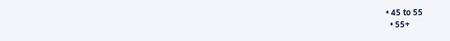• 45 to 55
  • 55+